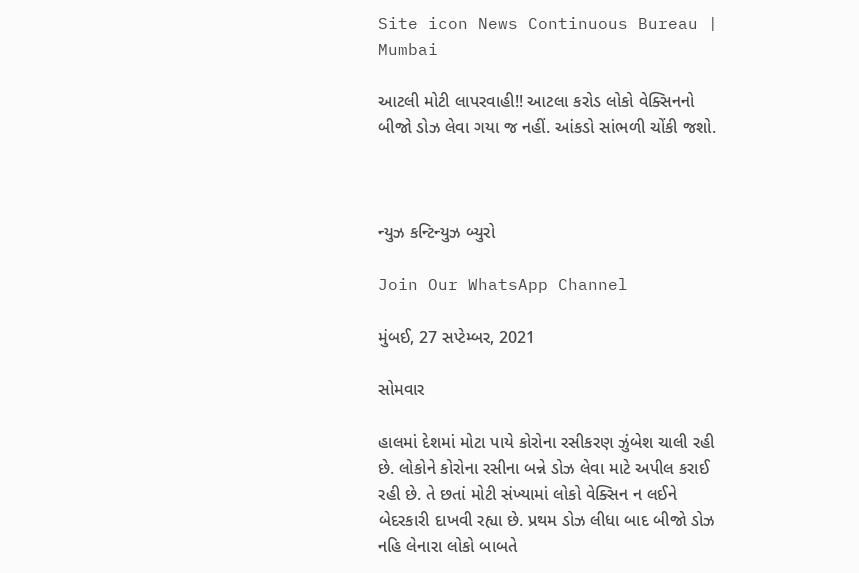Site icon News Continuous Bureau | Mumbai

આટલી મોટી લાપરવાહી!! આટલા કરોડ લોકો વેક્સિનનો બીજો ડોઝ લેવા ગયા જ નહીં. આંકડો સાંભળી ચોંકી જશો.



ન્યુઝ કન્ટિન્યુઝ બ્યુરો

Join Our WhatsApp Channel

મુંબઈ, 27 સપ્ટેમ્બર, 2021

સોમવાર

હાલમાં દેશમાં મોટા પાયે કોરોના રસીકરણ ઝુંબેશ ચાલી રહી છે. લોકોને કોરોના રસીના બન્ને ડોઝ લેવા માટે અપીલ કરાઈ રહી છે. તે છતાં મોટી સંખ્યામાં લોકો વેક્સિન ન લઈને બેદરકારી દાખવી રહ્યા છે. પ્રથમ ડોઝ લીધા બાદ બીજો ડોઝ નહિ લેનારા લોકો બાબતે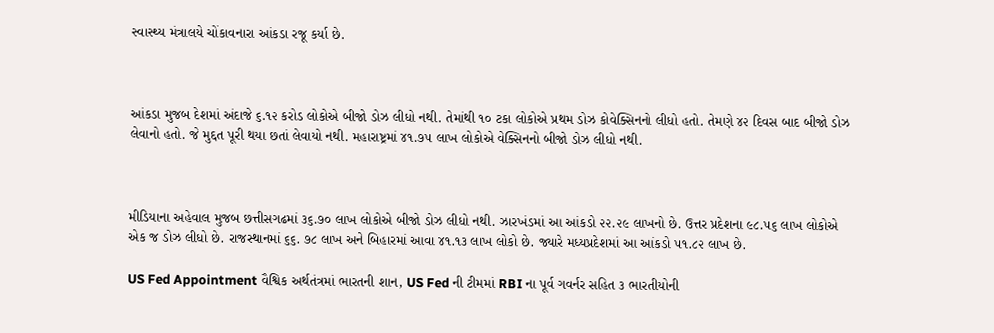સ્વાસ્થ્ય મંત્રાલયે ચોંકાવનારા આંકડા રજૂ કર્યા છે.



આંકડા મુજબ દેશમાં અંદાજે ૬.૧૨ કરોડ લોકોએ બીજો ડોઝ લીધો નથી. તેમાંથી ૧૦ ટકા લોકોએ પ્રથમ ડોઝ કોવેક્સિનનો લીધો હતો. તેમણે ૪૨ દિવસ બાદ બીજો ડોઝ લેવાનો હતો. જે મુદ્દત પૂરી થયા છતાં લેવાયો નથી. મહારાષ્ટ્રમાં ૪૧.૭૫ લાખ લોકોએ વેક્સિનનો બીજો ડોઝ લીધો નથી.



મીડિયાના અહેવાલ મુજબ છત્તીસગઢમાં ૩૬.૭૦ લાખ લોકોએ બીજો ડોઝ લીધો નથી. ઝારખંડમાં આ આંકડો ૨૨.૨૯ લાખનો છે. ઉત્તર પ્રદેશના ૯૮.૫૬ લાખ લોકોએ એક જ ડોઝ લીધો છે. રાજસ્થાનમાં ૬૬. ૭૮ લાખ અને બિહારમાં આવા ૪૧.૧૩ લાખ લોકો છે. જ્યારે મધ્યપ્રદેશમાં આ આંકડો ૫૧.૮૨ લાખ છે.

US Fed Appointment વૈશ્વિક અર્થતંત્રમાં ભારતની શાન, US Fed ની ટીમમાં RBI ના પૂર્વ ગવર્નર સહિત ૩ ભારતીયોની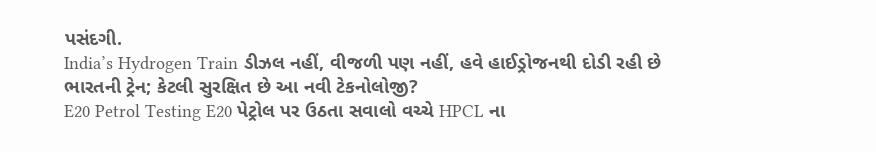પસંદગી.
India’s Hydrogen Train ડીઝલ નહીં, વીજળી પણ નહીં, હવે હાઈડ્રોજનથી દોડી રહી છે ભારતની ટ્રેન; કેટલી સુરક્ષિત છે આ નવી ટેકનોલોજી?
E20 Petrol Testing E20 પેટ્રોલ પર ઉઠતા સવાલો વચ્ચે HPCL ના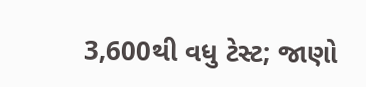3,600થી વધુ ટેસ્ટ; જાણો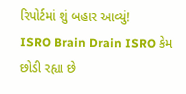રિપોર્ટમાં શું બહાર આવ્યું!
ISRO Brain Drain ISRO કેમ છોડી રહ્યા છે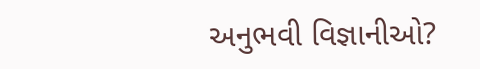અનુભવી વિજ્ઞાનીઓ?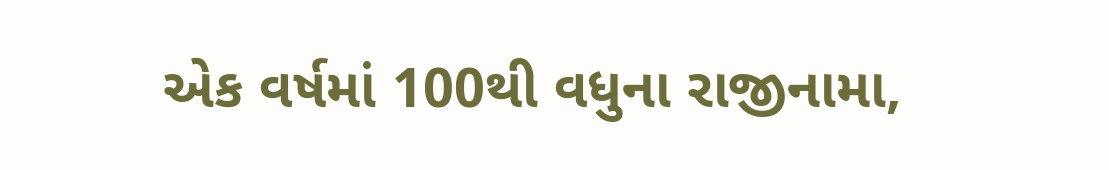એક વર્ષમાં 100થી વધુના રાજીનામા,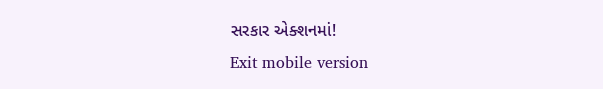સરકાર એક્શનમાં!
Exit mobile version